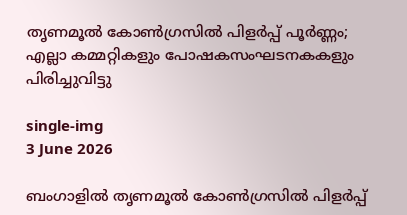തൃണമൂൽ കോൺഗ്രസിൽ പിളർപ്പ് പൂർണ്ണം; എല്ലാ കമ്മറ്റികളും പോഷകസംഘടനകകളും പിരിച്ചുവിട്ടു

single-img
3 June 2026

ബംഗാളിൽ തൃണമൂൽ കോൺഗ്രസിൽ പിളർപ്പ്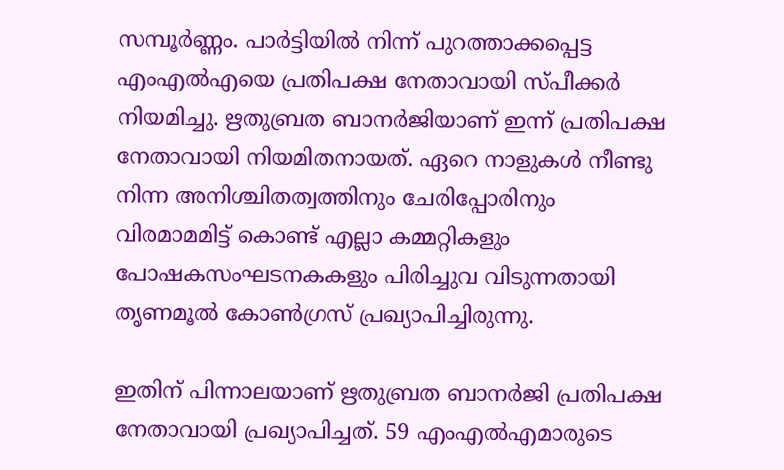സമ്പൂർണ്ണം. പാർട്ടിയിൽ നിന്ന് പുറത്താക്കപ്പെട്ട എംഎൽഎയെ പ്രതിപക്ഷ നേതാവായി സ്പീക്കർ നിയമിച്ചു. ഋതുബ്രത ബാനർജിയാണ് ഇന്ന് പ്രതിപക്ഷ നേതാവായി നിയമിതനായത്. ഏറെ നാളുകൾ നീണ്ടു നിന്ന അനിശ്ചിതത്വത്തിനും ചേരിപ്പോരിനും വിരമാമമിട്ട് കൊണ്ട് എല്ലാ കമ്മറ്റികളും പോഷകസംഘടനകകളും പിരിച്ചുവ വിടുന്നതായി തൃണമൂൽ കോൺഗ്രസ് പ്രഖ്യാപിച്ചിരുന്നു.

ഇതിന് പിന്നാലയാണ് ഋതുബ്രത ബാനർജി പ്രതിപക്ഷ നേതാവായി പ്രഖ്യാപിച്ചത്. 59 എംഎൽഎമാരുടെ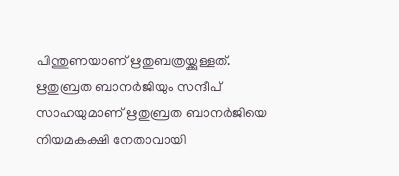പിന്തുണയാണ് ഋതുബത്രയ്ക്കുള്ളത്. ഋതുബ്രത ബാനർജിയും സന്ദീപ് സാഹയുമാണ് ഋതുബ്രത‌ ബാനർജിയെ നിയമകക്ഷി നേതാവായി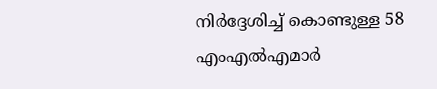നിർദ്ദേശിച്ച് കൊണ്ടുള്ള 58 എംഎൽഎമാർ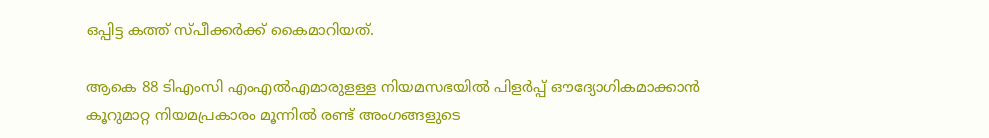ഒപ്പിട്ട കത്ത് സ്പീക്കർക്ക് കൈമാറിയത്.

ആകെ 88 ടിഎംസി എംഎൽഎമാരുളള്ള നിയമസഭയിൽ പിളർപ്പ് ഔദ്യോഗികമാക്കാൻ കൂറുമാറ്റ നിയമപ്രകാരം മൂന്നിൽ രണ്ട് അംഗങ്ങളുടെ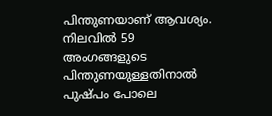പിന്തുണയാണ് ആവശ്യം. നിലവിൽ 59 അംഗങ്ങളുടെ പിന്തുണയുള്ളതിനാൽ പുഷ്പം പോലെ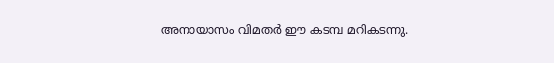അനായാസം വിമതർ ഈ കടമ്പ മറികടന്നു.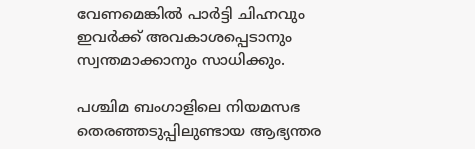വേണമെങ്കിൽ പാർട്ടി ചിഹ്നവും ഇവർക്ക് അവകാശപ്പെടാനും സ്വന്തമാക്കാനും സാധിക്കും.

പശ്ചിമ ബംഗാളിലെ നിയമസഭ തെരഞ്ഞടുപ്പിലുണ്ടായ ആഭ്യന്തര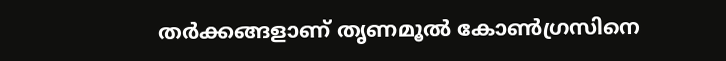തർക്കങ്ങളാണ് തൃണമൂൽ കോൺഗ്രസിനെ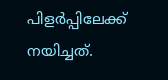പിളർപ്പിലേക്ക് നയിച്ചത്.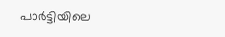പാർട്ടിയിലെ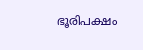ഭൂരിപക്ഷം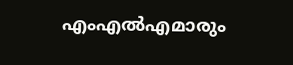എംഎൽഎമാരും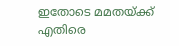ഇതോടെ മമതയ്ക്ക് എതിരെ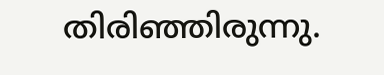തിരിഞ്ഞിരുന്നു.